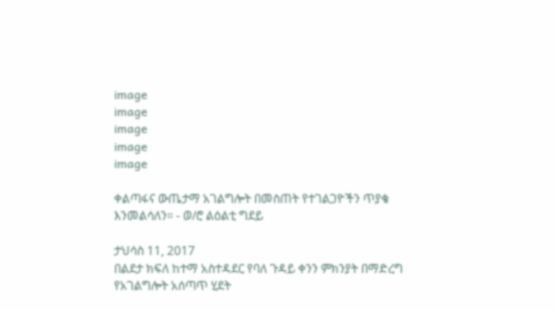image
image
image
image
image

ቀልጣፋና ውጤታማ አገልግሎት በመስጠት የተገልጋዮችን ጥያቄ እንመልሳለን። - ወ/ሮ ልዕልቲ ግደይ

ታህሳስ 11, 2017
በልደታ ክፍለ ከተማ አስተዳደር የባለ ጉዳይ ቀንን ምክንያት በማድረግ የአገልግሎት አሰጣጥ ሂደት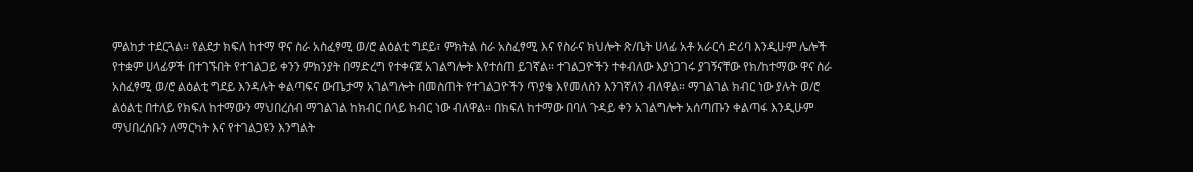ምልከታ ተደርጓል። የልደታ ክፍለ ከተማ ዋና ስራ አስፈፃሚ ወ/ሮ ልዕልቲ ግደይ፣ ምክትል ስራ አስፈፃሚ እና የስራና ክህሎት ጽ/ቤት ሀላፊ አቶ አራርሳ ድሪባ እንዲሁም ሌሎች የተቋም ሀላፊዎች በተገኙበት የተገልጋይ ቀንን ምክንያት በማድረግ የተቀናጀ አገልግሎት እየተሰጠ ይገኛል። ተገልጋዮችን ተቀብለው እያነጋገሩ ያገኝናቸው የክ/ከተማው ዋና ስራ አስፈፃሚ ወ/ሮ ልዕልቲ ግደይ እንዳሉት ቀልጣፍና ውጤታማ አገልግሎት በመስጠት የተገልጋዮችን ጥያቄ እየመለስን እንገኛለን ብለዋል። ማገልገል ክብር ነው ያሉት ወ/ሮ ልዕልቲ በተለይ የክፍለ ከተማውን ማህበረሰብ ማገልገል ከክብር በላይ ክብር ነው ብለዋል። በክፍለ ከተማው በባለ ጉዳይ ቀን አገልግሎት አሰጣጡን ቀልጣፋ እንዲሁም ማህበረሰቡን ለማርካት እና የተገልጋዩን እንግልት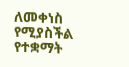ለመቀነስ የሚያስችል የተቋማት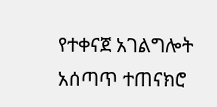የተቀናጀ አገልግሎት አሰጣጥ ተጠናክሮ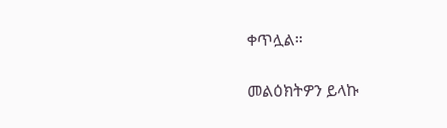ቀጥሏል።

መልዕክትዎን ይላኩ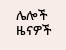ሌሎች ዜናዎች